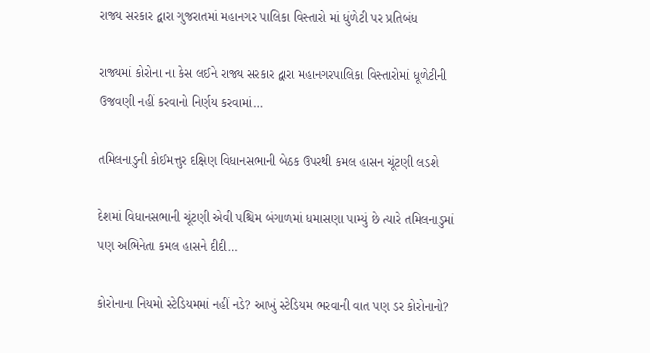રાજ્ય સરકાર દ્વારા ગુજરાતમાં મહાનગર પાલિકા વિસ્તારો માં ધુંળેટી પર પ્રતિબંધ

રાજ્યમાં કોરોના ના કેસ લઈને રાજ્ય સરકાર દ્વારા મહાનગરપાલિકા વિસ્તારોમાં ધૂળેટીની ઉજવણી નહીં કરવાનો નિર્ણય કરવામાં…

તમિલનાડુની કોઈમત્તુર દક્ષિણ વિધાનસભાની બેઠક ઉપરથી કમલ હાસન ચૂંટણી લડશે

દેશમાં વિધાનસભાની ચૂંટણી એવી પશ્ચિમ બંગાળમાં ધમાસણા પામ્યું છે ત્યારે તમિલનાડુમાં પણ અભિનેતા કમલ હાસને દીદી…

કોરોનાના નિયમો સ્ટેડિયમમાં નહીં નડે? આખું સ્ટેડિયમ ભરવાની વાત પણ ડર કોરોનાનો?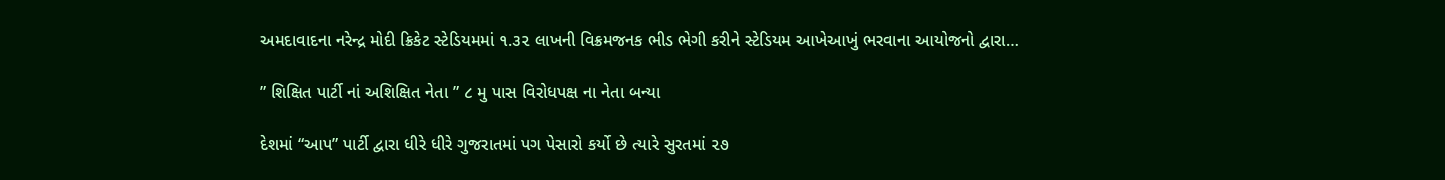અમદાવાદના નરેન્દ્ર મોદી ક્રિકેટ સ્ટેડિયમમાં ૧.૩૨ લાખની વિક્રમજનક ભીડ ભેગી કરીને સ્ટેડિયમ આખેઆખું ભરવાના આયોજનો દ્વારા…

” શિક્ષિત પાર્ટી નાં અશિક્ષિત નેતા ” ૮ મુ પાસ વિરોધપક્ષ ના નેતા બન્યા

દેશમાં “આપ” પાર્ટી દ્વારા ધીરે ધીરે ગુજરાતમાં પગ પેસારો કર્યો છે ત્યારે સુરતમાં ૨૭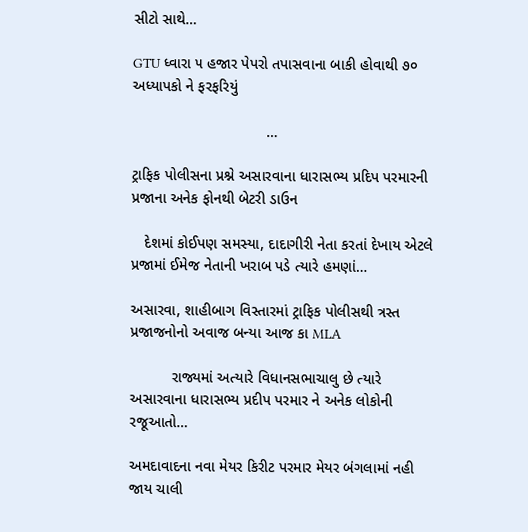સીટો સાથે…

GTU ધ્વારા ૫ હજાર પેપરો તપાસવાના બાકી હોવાથી ૭૦ અધ્યાપકો ને ફરફરિયું

                                …

ટ્રાફિક પોલીસના પ્રશ્ને અસારવાના ધારાસભ્ય પ્રદિપ પરમારની પ્રજાના અનેક ફોનથી બેટરી ડાઉન

   દેશમાં કોઈપણ સમસ્યા, દાદાગીરી નેતા કરતાં દેખાય એટલે પ્રજામાં ઈમેજ નેતાની ખરાબ પડે ત્યારે હમણાં…

અસારવા, શાહીબાગ વિસ્તારમાં ટ્રાફિક પોલીસથી ત્રસ્ત પ્રજાજનોનો અવાજ બન્યા આજ કા MLA

          રાજ્યમાં અત્યારે વિધાનસભાચાલુ છે ત્યારે અસારવાના ધારાસભ્ય પ્રદીપ પરમાર ને અનેક લોકોની રજૂઆતો…

અમદાવાદના નવા મેયર કિરીટ પરમાર મેયર બંગલામાં નહી જાય ચાલી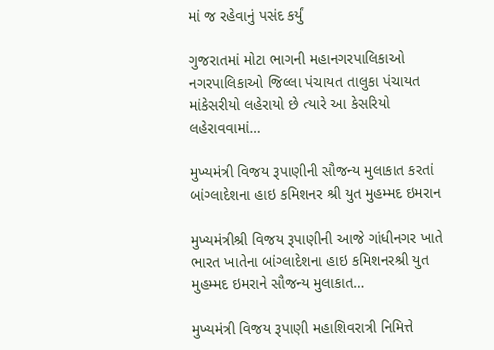માં જ રહેવાનું પસંદ કર્યું

ગુજરાતમાં મોટા ભાગની મહાનગરપાલિકાઓ નગરપાલિકાઓ જિલ્લા પંચાયત તાલુકા પંચાયત માંકેસરીયો લહેરાયો છે ત્યારે આ કેસરિયો લહેરાવવામાં…

મુખ્યમંત્રી વિજય રૂપાણીની સૌજન્ય મુલાકાત કરતાં બાંગ્લાદેશના હાઇ કમિશનર શ્રી યુત મુહમ્મદ ઇમરાન

મુખ્યમંત્રીશ્રી વિજય રૂપાણીની આજે ગાંધીનગર ખાતે ભારત ખાતેના બાંગ્લાદેશના હાઇ કમિશનરશ્રી યુત મુહમ્મદ ઇમરાને સૌજન્ય મુલાકાત…

મુખ્યમંત્રી વિજય રૂપાણી મહાશિવરાત્રી નિમિત્તે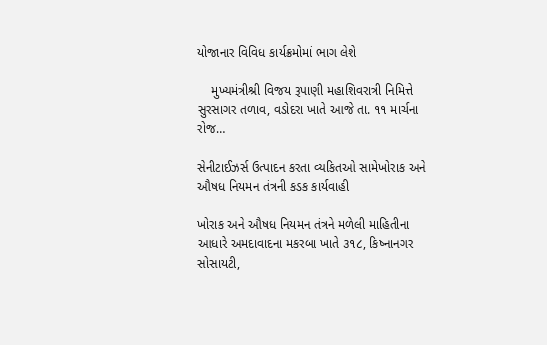યોજાનાર વિવિધ કાર્યક્રમોમાં ભાગ લેશે

    મુખ્યમંત્રીશ્રી વિજય રૂપાણી મહાશિવરાત્રી નિમિત્તે સુરસાગર તળાવ, વડોદરા ખાતે આજે તા. ૧૧ માર્ચના રોજ…

સેનીટાઈઝર્સ ઉત્પાદન કરતા વ્યકિતઓ સામેખોરાક અને ઔષધ નિયમન તંત્રની કડક કાર્યવાહી

ખોરાક અને ઔષધ નિયમન તંત્રને મળેલી માહિતીના આધારે અમદાવાદના મકરબા ખાતે ૩૧૮, કિષ્નાનગર સોસાયટી,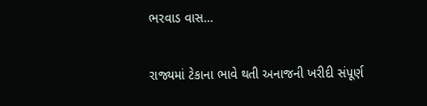ભરવાડ વાસ…

રાજ્યમાં ટેકાના ભાવે થતી અનાજની ખરીદી સંપૂર્ણ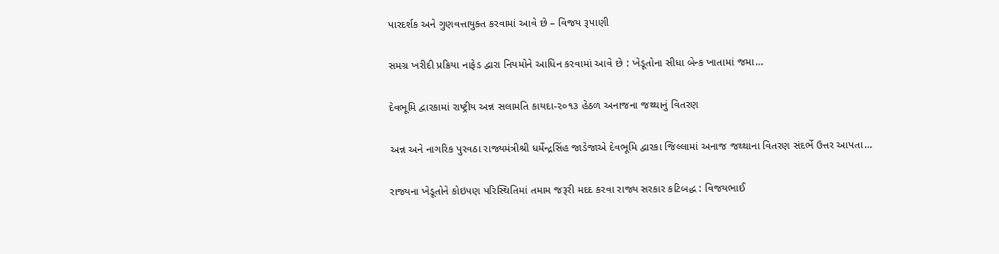પારદર્શક અને ગુણવત્તાયુક્ત કરવામાં આવે છે – વિજય રૂપાણી

સમગ્ર ખરીદી પ્રક્રિયા નાફેડ દ્વારા નિયમોને આધિન કરવામાં આવે છે : ખેડૂતોના સીધા બેન્ક ખાતામાં જમા…

દેવભૂમિ દ્વારકામાં રાષ્ટ્રીય અન્ન સલામતિ કાયદા-૨૦૧૩ હેઠળ અનાજના જથ્થાનું વિતરણ

અન્ન અને નાગરિક પુરવઠા રાજ્યમંત્રીશ્રી ધર્મેન્દ્રસિંહ જાડેજાએ દેવભૂમિ દ્વારકા જિલ્લામાં અનાજ જથ્થાના વિતરણ સંદર્ભે ઉત્તર આપતા…

રાજ્યના ખેડૂતોને કોઇપણ પરિસ્થિતિમાં તમામ જરૂરી મદદ કરવા રાજ્ય સરકાર કટિબદ્ધ : વિજયભાઈ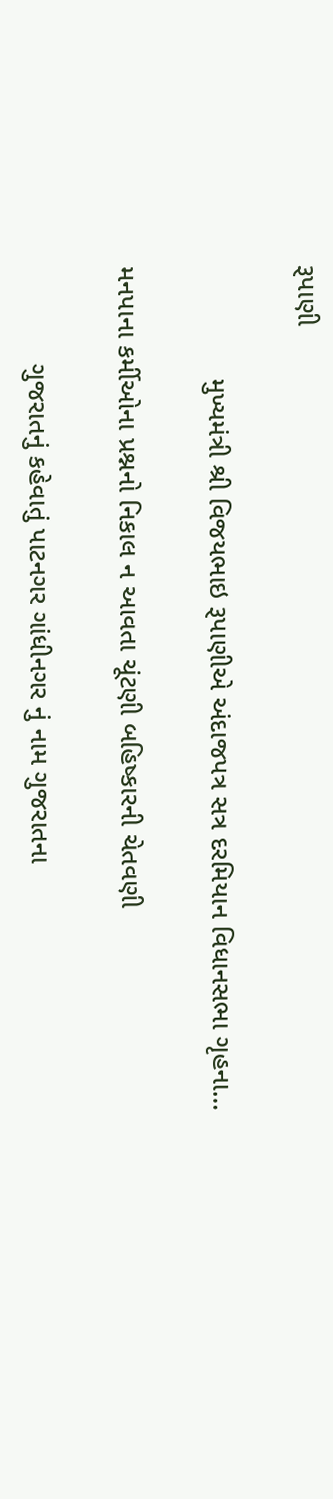રૂપાણી

               મુખ્યમંત્રી શ્રી વિજયભાઇ રૂપાણીએ અંદાજપત્ર સત્ર દરમિયાન વિધાનસભા ગૃહના…

મનપાના કર્મીઓના પ્રશ્નનો નિકાલ ન આવતા ચૂંટણી બહિષ્કારની ચેતવણી

             ગુજરાતનું કહેવાતું પાટનગર ગાંધીનગર નું નામ ગુજરાતના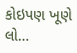કોઇપણ ખૂણે લો…